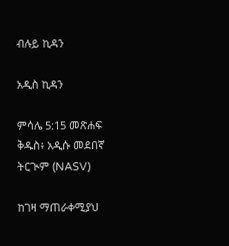ብሉይ ኪዳን

አዲስ ኪዳን

ምሳሌ 5:15 መጽሐፍ ቅዱስ፥ አዲሱ መደበኛ ትርጒም (NASV)

ከገዛ ማጠራቀሚያህ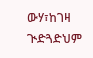ውሃ፣ከገዛ ጒድጓድህም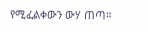የሚፈልቀውን ውሃ ጠጣ።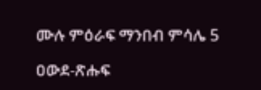ሙሉ ምዕራፍ ማንበብ ምሳሌ 5

ዐውደ-ጽሑፍ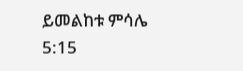ይመልከቱ ምሳሌ 5:15